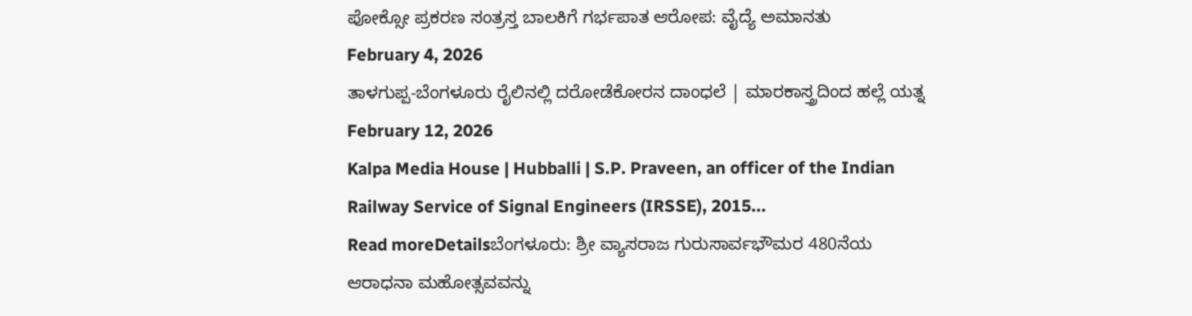ಪೋಕ್ಸೋ ಪ್ರಕರಣ ಸಂತ್ರಸ್ತ ಬಾಲಕಿಗೆ ಗರ್ಭಪಾತ ಆರೋಪ: ವೈದ್ಯೆ ಅಮಾನತು
February 4, 2026
ತಾಳಗುಪ್ಪ-ಬೆಂಗಳೂರು ರೈಲಿನಲ್ಲಿ ದರೋಡೆಕೋರನ ದಾಂಧಲೆ | ಮಾರಕಾಸ್ತ್ರದಿಂದ ಹಲ್ಲೆ ಯತ್ನ
February 12, 2026
Kalpa Media House | Hubballi | S.P. Praveen, an officer of the Indian Railway Service of Signal Engineers (IRSSE), 2015...
Read moreDetailsಬೆಂಗಳೂರು: ಶ್ರೀ ವ್ಯಾಸರಾಜ ಗುರುಸಾರ್ವಭೌಮರ 480ನೆಯ ಆರಾಧನಾ ಮಹೋತ್ಸವವನ್ನು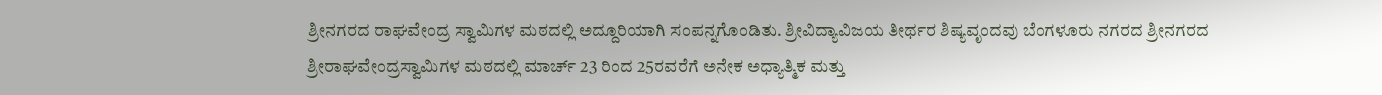ಶ್ರೀನಗರದ ರಾಘವೇಂದ್ರ ಸ್ವಾಮಿಗಳ ಮಠದಲ್ಲಿ ಅದ್ದೂರಿಯಾಗಿ ಸಂಪನ್ನಗೊಂಡಿತು. ಶ್ರೀವಿದ್ಯಾವಿಜಯ ತೀರ್ಥರ ಶಿಷ್ಯವೃಂದವು ಬೆಂಗಳೂರು ನಗರದ ಶ್ರೀನಗರದ ಶ್ರೀರಾಘವೇಂದ್ರಸ್ವಾಮಿಗಳ ಮಠದಲ್ಲಿ ಮಾರ್ಚ್ 23 ರಿಂದ 25ರವರೆಗೆ ಅನೇಕ ಅಧ್ಯಾತ್ಮಿಕ ಮತ್ತು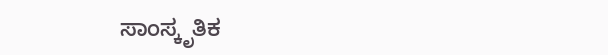ಸಾಂಸ್ಕೃತಿಕ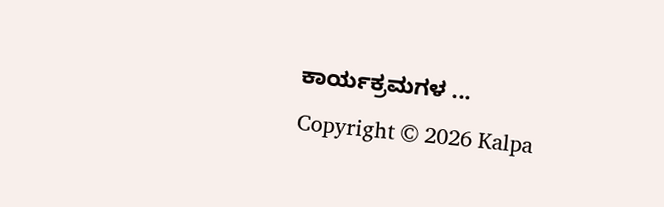ಕಾರ್ಯಕ್ರಮಗಳ ...
Copyright © 2026 Kalpa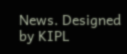News. Designed by KIPL